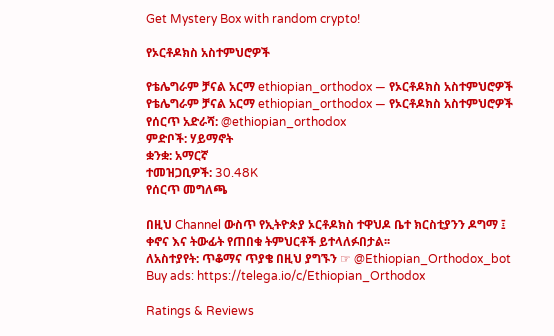Get Mystery Box with random crypto!

የኦርቶዶክስ አስተምህሮዎች

የቴሌግራም ቻናል አርማ ethiopian_orthodox — የኦርቶዶክስ አስተምህሮዎች
የቴሌግራም ቻናል አርማ ethiopian_orthodox — የኦርቶዶክስ አስተምህሮዎች
የሰርጥ አድራሻ: @ethiopian_orthodox
ምድቦች: ሃይማኖት
ቋንቋ: አማርኛ
ተመዝጋቢዎች: 30.48K
የሰርጥ መግለጫ

በዚህ Channel ውስጥ የኢትዮጵያ ኦርቶዶክስ ተዋህዶ ቤተ ክርስቲያንን ዶግማ ፤ ቀኖና እና ትውፊት የጠበቁ ትምህርቶች ይተላለፉበታል፡፡
ለአስተያየት: ጥቆማና ጥያቄ በዚህ ያግኙን ☞ @Ethiopian_Orthodox_bot
Buy ads: https://telega.io/c/Ethiopian_Orthodox

Ratings & Reviews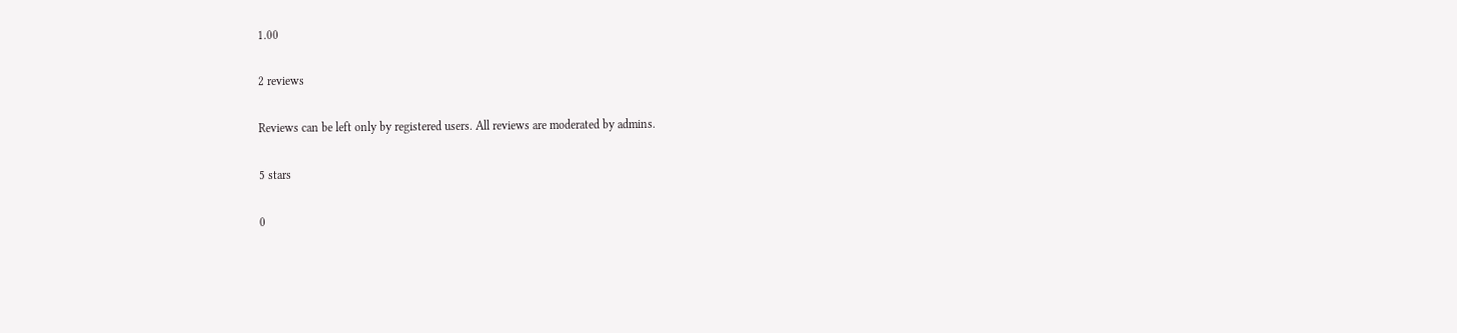1.00

2 reviews

Reviews can be left only by registered users. All reviews are moderated by admins.

5 stars

0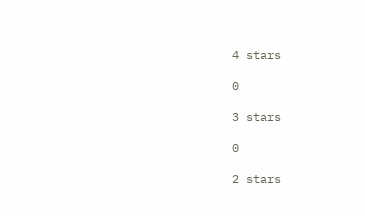4 stars

0

3 stars

0

2 stars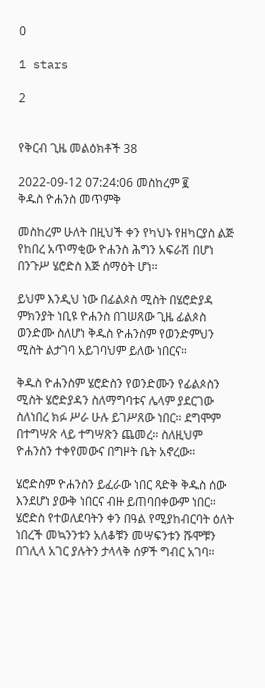0

1 stars

2


የቅርብ ጊዜ መልዕክቶች 38

2022-09-12 07:24:06 መስከረም ፪
ቅዱስ ዮሐንስ መጥምቅ

መስከረም ሁለት በዚህች ቀን የካህኑ የዘካርያስ ልጅ የከበረ አጥማቂው ዮሐንስ ሕግን አፍራሽ በሆነ በንጉሥ ሄሮድስ እጅ ሰማዕት ሆነ።

ይህም እንዲህ ነው በፊልጶስ ሚስት በሄሮድያዳ ምክንያት ነቢዩ ዮሐንስ በገሠጸው ጊዜ ፊልጶስ ወንድሙ ስለሆነ ቅዱስ ዮሐንስም የወንድምህን ሚስት ልታገባ አይገባህም ይለው ነበርና።

ቅዱስ ዮሐንስም ሄሮድስን የወንድሙን የፊልጶስን ሚስት ሄሮድያዳን ስለማግባቱና ሌላም ያደርገው ስለነበረ ክፉ ሥራ ሁሉ ይገሥጸው ነበር። ደግሞም በተግሣጽ ላይ ተግሣጽን ጨመረ። ስለዚህም ዮሐንስን ተቀየመውና በግዞት ቤት አኖረው።

ሄሮድስም ዮሐንስን ይፈራው ነበር ጻድቅ ቅዱስ ሰው እንደሆነ ያውቅ ነበርና ብዙ ይጠባበቀውም ነበር። ሄሮድስ የተወለደባትን ቀን በዓል የሚያከብርባት ዕለት ነበረች መኳንንቱን አለቆቹን መሣፍንቱን ሹሞቹን በገሊላ አገር ያሉትን ታላላቅ ሰዎች ግብር አገባ።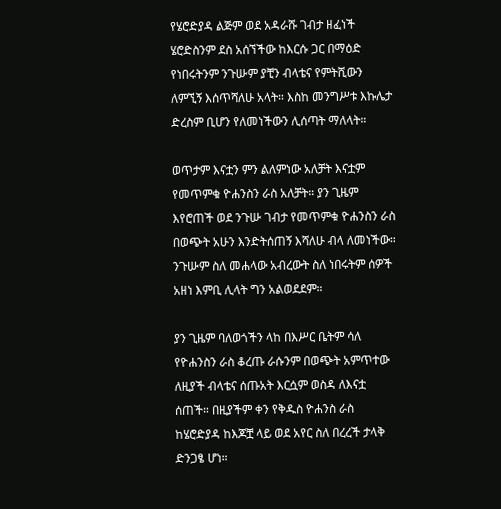የሄሮድያዳ ልጅም ወደ አዳራሹ ገብታ ዘፈነች ሄሮድስንም ደስ አሰኘችው ከእርሱ ጋር በማዕድ የነበሩትንም ንጉሡም ያቺን ብላቴና የምትሺውን ለምኚኝ እሰጥሻለሁ አላት። እስከ መንግሥቱ እኩሌታ ድረስም ቢሆን የለመነችውን ሊሰጣት ማለላት።

ወጥታም እናቷን ምን ልለምነው አለቻት እናቷም የመጥምቁ ዮሐንስን ራስ አለቻት። ያን ጊዜም እየሮጠች ወደ ንጉሡ ገብታ የመጥምቁ ዮሐንስን ራስ በወጭት አሁን እንድትሰጠኝ እሻለሁ ብላ ለመነችው። ንጉሡም ስለ መሐላው አብረውት ስለ ነበሩትም ሰዎች አዘነ እምቢ ሊላት ግን አልወደደም።

ያን ጊዜም ባለወጎችን ላከ በእሥር ቤትም ሳለ የዮሐንስን ራስ ቆረጡ ራሱንም በወጭት አምጥተው ለዚያች ብላቴና ሰጡአት እርሷም ወስዳ ለእናቷ ሰጠች። በዚያችም ቀን የቅዱስ ዮሐንስ ራስ ከሄሮድያዳ ከእጆቿ ላይ ወደ አየር ስለ በረረች ታላቅ ድንጋፄ ሆነ።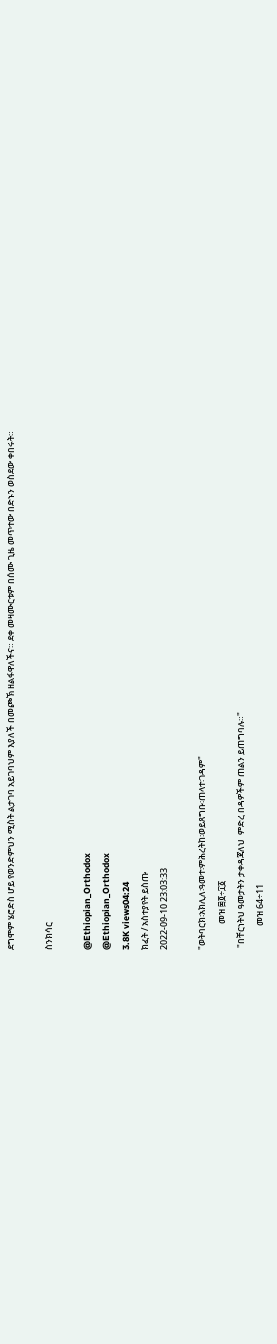ደግሞም ሄሮድስ ሆይ የወንድምህን ሚስት ልታገባ አይገባህም እያለች በመጮኽ ዘልፋዋለችና። ደቀ መዛሙርቱም በሰሙ ጊዜ መጥተው በድኑን ወስደው ቀበሩት።

ስንክሳር

@Ethiopian_Orthodox
@Ethiopian_Orthodox
3.8K views04:24
ክፈት / አስተያየት ይስጡ
2022-09-10 23:03:33

"ወትባርክ፡አክሊለ፡ዓመተ፡ምሕረትከ፡ወይጸግቡ፡ጠላተ፡ገዳም"
             መዝ ፷፬÷፲፩
 "በቸርነትህ ዓመታትን ታቀዳጃለህ  ምድረ በዳዎችም ጠልን ይጠግባሉ።"
            መዝ 64÷11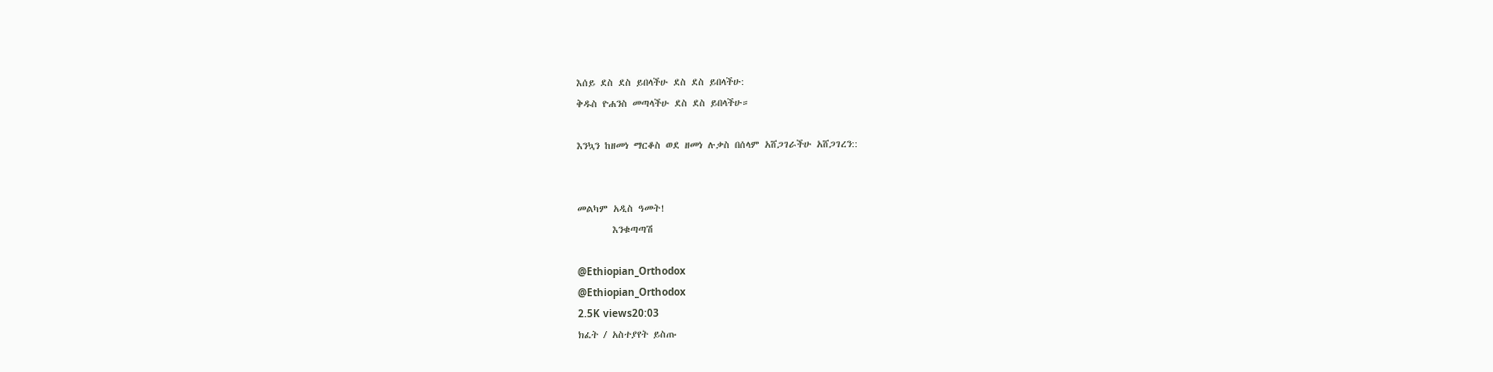እሰይ ደስ ደስ ይበላችሁ ደስ ደስ ይበላችሁ:
ቅዱስ ዮሐንስ መጣላችሁ ደስ ደስ ይበላችሁ።

እንኳን ከዘመነ ማርቆስ ወደ ዘመነ ሉቃስ በሰላም አሸጋገራችሁ አሸጋገረን::


መልካም አዲስ ዓመት!
       እንቁጣጣሽ

@Ethiopian_Orthodox
@Ethiopian_Orthodox
2.5K views20:03
ክፈት / አስተያየት ይስጡ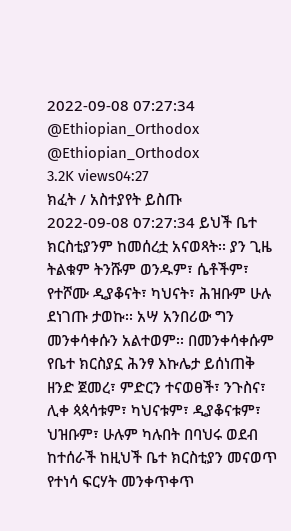2022-09-08 07:27:34
@Ethiopian_Orthodox
@Ethiopian_Orthodox
3.2K views04:27
ክፈት / አስተያየት ይስጡ
2022-09-08 07:27:34 ይህች ቤተ ክርስቲያንም ከመሰረቷ አናወጻት፡፡ ያን ጊዜ ትልቁም ትንሹም ወንዱም፣ ሴቶችም፣ የተሾሙ ዲያቆናት፣ ካህናት፣ ሕዝቡም ሁሉ ደነገጡ ታወኩ፡፡ አሣ አንበሪው ግን መንቀሳቀሱን አልተወም፡፡ በመንቀሳቀሱም የቤተ ክርስያኗ ሕንፃ እኩሌታ ይሰነጠቅ ዘንድ ጀመረ፣ ምድርን ተናወፀች፣ ንጉስና፣ ሊቀ ጳጳሳቱም፣ ካህናቱም፣ ዲያቆናቱም፣ ህዝቡም፣ ሁሉም ካሉበት በባህሩ ወደብ ከተሰራች ከዚህች ቤተ ክርስቲያን መናወጥ የተነሳ ፍርሃት መንቀጥቀጥ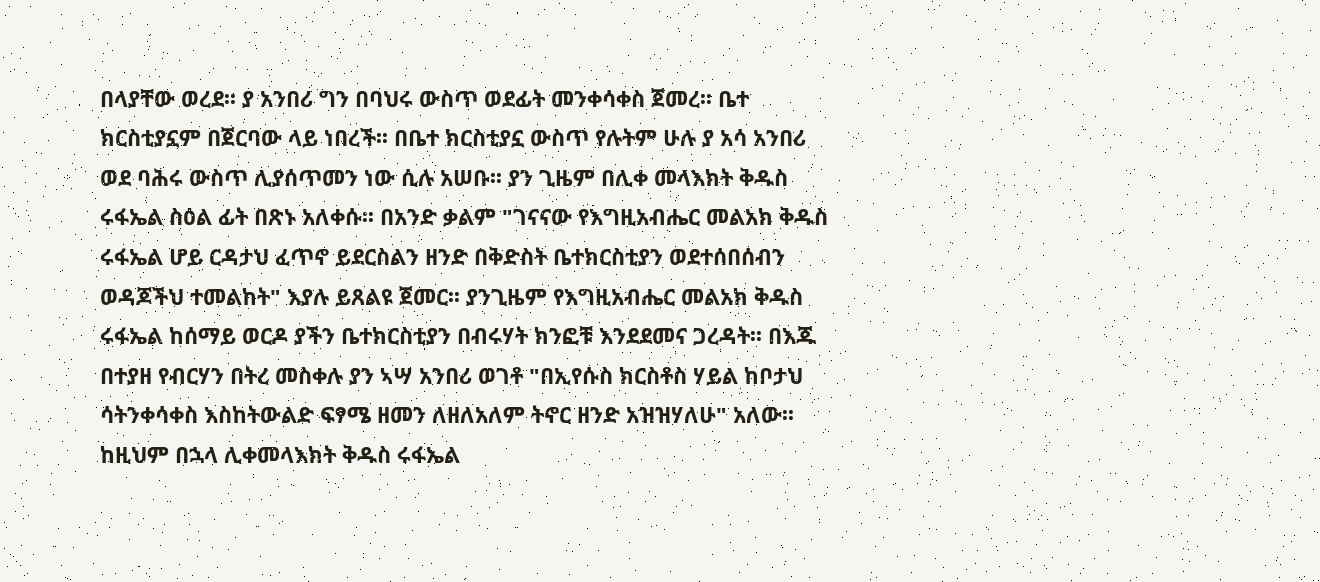በላያቸው ወረደ፡፡ ያ አንበሪ ግን በባህሩ ውስጥ ወደፊት መንቀሳቀስ ጀመረ፡፡ ቤተ ክርስቲያኗም በጀርባው ላይ ነበረች፡፡ በቤተ ክርስቲያኗ ውስጥ የሉትም ሁሉ ያ አሳ አንበሪ ወደ ባሕሩ ውስጥ ሊያሰጥመን ነው ሲሉ አሠቡ፡፡ ያን ጊዜም በሊቀ መላእክት ቅዱስ ሩፋኤል ስዕል ፊት በጽኑ አለቀሱ፡፡ በአንድ ቃልም "ገናናው የእግዚአብሔር መልአክ ቅዱስ ሩፋኤል ሆይ ርዳታህ ፈጥኖ ይደርስልን ዘንድ በቅድስት ቤተክርስቲያን ወደተሰበሰብን ወዳጆችህ ተመልከት" እያሉ ይጸልዩ ጀመር፡፡ ያንጊዜም የእግዚአብሔር መልአክ ቅዱስ ሩፋኤል ከሰማይ ወርዶ ያችን ቤተክርስቲያን በብሩሃት ክንፎቹ እንደደመና ጋረዳት፡፡ በእጁ በተያዘ የብርሃን በትረ መስቀሉ ያን ኣሣ አንበሪ ወገቶ "በኢየሱስ ክርስቶስ ሃይል ከቦታህ ሳትንቀሳቀስ እስከትውልድ ፍፃሜ ዘመን ለዘለአለም ትኖር ዘንድ አዝዝሃለሁ" አለው፡፡ ከዚህም በኋላ ሊቀመላእክት ቅዱስ ሩፋኤል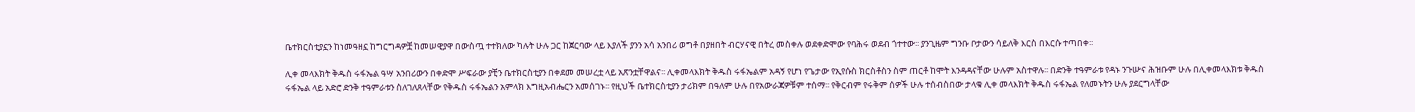ቤተክርስቲያኗን ከነመዓዘኗ ከግርግዳዎቿ ከመሠዊያዋ በውስጧ ተተክለው ካሉት ሁሉ ጋር ከጀርባው ላይ እያለች ያንን አሳ አንበሪ ወግቶ በያዘበት ብርሃናዊ በትረ መስቀሉ ወደቀድሞው የባሕሩ ወደብ ጎተተው፡፡ ያንጊዜም ግንቡ ቦታውን ሳይለቅ እርስ በእርሱ ተጣበቀ፡፡

ሊቀ መላእክት ቅዱስ ሩፋኤል ዓሣ አንበሪውን በቀድሞ ሥፍራው ያቺን ቤተክርስቲያን በቀደመ መሠረቷ ላይ አጽንቷቸዋልና፡፡ ሊቀመላእክት ቅዱስ ሩፋኤልም አዳኝ የሆነ የጌታው የኢየሱስ ክርስቶስን ስም ጠርቶ ከሞት እንዳዳናቸው ሁሉም አስተዋሉ፡፡ በድንቅ ተዓምራቱ የዳኑ ንጉሡና ሕዝቡም ሁሉ በሊቀመላእክቱ ቅዱስ ሩፋኤል ላይ አድሮ ድንቅ ተዓምራቱን ስለገለጸላቸው የቅዱስ ሩፋኤልን አምላክ እግዚአብሔርን አመሰገኑ፡፡ የዚህች ቤተክርስቲያን ታሪክም በዓለም ሁሉ በየአውራጃዎቹም ተሰማ፡፡ የቅርብም የሩቅም ሰዎች ሁሉ ተሰብስበው ታላቁ ሊቀ መላእክት ቅዱስ ሩፋኤል የለመኑትን ሁሉ ያደርግላቸው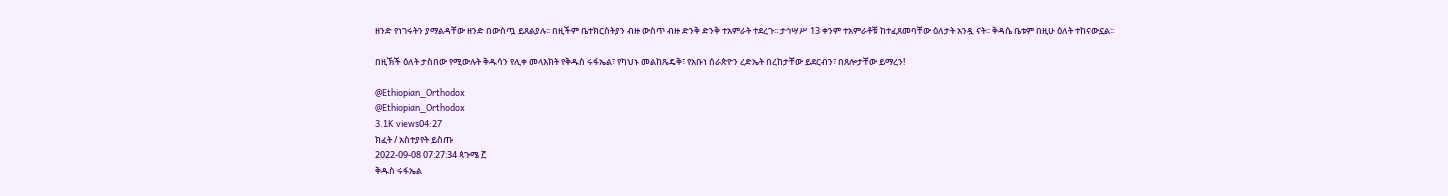ዘንድ የነገሩትን ያማልዳቸው ዘንድ በውስጧ ይጸልያሉ፡፡ በዚችም ቤተክርስትያን ብዙ ውስጥ ብዙ ድንቅ ድንቅ ተአምራት ተደረጉ፡፡ ታኅሣሥ 13 ቀንም ተአምራቶቹ ከተፈጸመባቸው ዕለታት አንዷ ናት፡፡ ቅዳሴ ቤቱም በዚሁ ዕለት ተከናውኗል፡፡

በዚኽች ዕለት ታስበው የሚውሉት ቅዱሳን የሊቀ መላእክት የቅዱስ ሩፋኤል፣ የካህኑ መልከጼዴቅ፣ የአቡነ ሰራጵዮን ረድኤት በረከታቸው ይደርብን፣ በጸሎታቸው ይማረን!

@Ethiopian_Orthodox
@Ethiopian_Orthodox
3.1K views04:27
ክፈት / አስተያየት ይስጡ
2022-09-08 07:27:34 ጳጉሜ ፫
ቅዱስ ሩፋኤል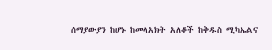ሰማያውያን ከሆኑ ከመላአክት አለቆች ከቅዱስ ሚካኤልና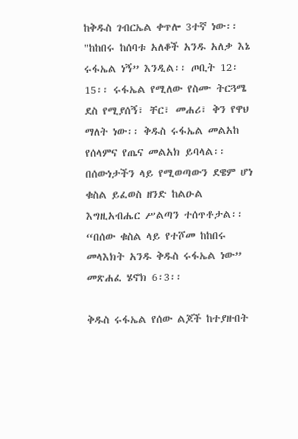ከቅዱስ ገብርኤል ቀጥሎ 3ተኛ ነው፡፡ "ከከበሩ ከሰባቱ አለቆች አንዱ አለቃ እኔ ሩፋኤል ነኝ” እንዲል፡፡ ጦቢት 12፡15፡፡ ሩፋኤል የሚለው የስሙ ትርጓሜ ደስ የሚያሰኝ፣ ቸር፣ መሐሪ፣ ቅን የዋህ ማለት ነው፡፡ ቅዱስ ሩፋኤል መልአከ የሰላምና የጤና መልአክ ይባላል፡፡ በሰውነታችን ላይ የሚወጣውን ደዌም ሆነ ቁስል ይፈወስ ዘንድ ከልዑል እግዚአብሔር ሥልጣን ተሰጥቶታል፡፡ “በሰው ቁስል ላይ የተሾመ ከከበሩ መላእክት አንዱ ቅዱስ ሩፋኤል ነው” መጽሐፈ ሄኖክ 6፡3፡፡

ቅዱስ ሩፋኤል የሰው ልጆች ከተያዙበት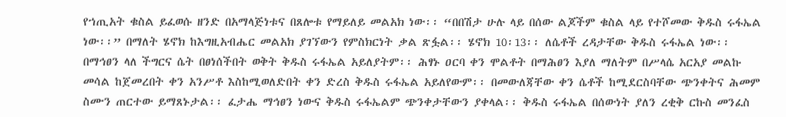የኀጢአት ቁስል ይፈወሱ ዘንድ በአማላጅነቱና በጸሎቱ የማይለይ መልአክ ነው፡፡ “በበሽታ ሁሉ ላይ በሰው ልጆችም ቁስል ላይ የተሾመው ቅዱስ ሩፋኤል ነው፡፡” በማለት ሄኖክ ከእግዚአብሔር መልአክ ያገኘውን የምስክርነት ቃል ጽፏል፡፡ ሄኖክ 10፡13፡፡ ለሴቶች ረዳታቸው ቅዱስ ሩፋኤል ነው፡፡ በማኅፀን ላለ ችግርና ሴት በፀነሰችበት ወቅት ቅዱስ ሩፋኤል አይለያትም፡፡ ሕፃኑ ዐርባ ቀን ሞልቶት በማሕፀን እያለ ማለትም በሥላሴ አርአያ መልኩ መሳል ከጀመረበት ቀን አንሥቶ እስከሚወለድበት ቀን ድረስ ቅዱስ ሩፋኤል አይለየውም፡፡ በመውለጃቸው ቀን ሴቶች ከሚደርስባቸው ጭንቀትና ሕመም ስሙን ጠርተው ይማጸኑታል፡፡ ፈታሔ ማኅፀን ነውና ቅዱስ ሩፋኤልም ጭንቀታቸውን ያቀላል፡፡ ቅዱስ ሩፋኤል በሰውነት ያለን ረቂቅ ርኩስ መንፈስ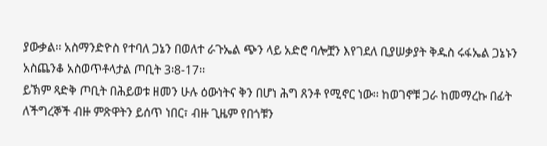ያውቃል፡፡ አስማንድዮስ የተባለ ጋኔን በወለተ ራጉኤል ጭን ላይ አድሮ ባሎቿን እየገደለ ቢያሠቃያት ቅዱስ ሩፋኤል ጋኔኑን አስጨንቆ አስወጥቶላታል ጦቢት 3፡8-17፡፡
ይኽም ጻድቅ ጦቢት በሕይወቱ ዘመን ሁሉ ዕውነትና ቅን በሆነ ሕግ ጸንቶ የሚኖር ነው፡፡ ከወገኖቹ ጋራ ከመማረኩ በፊት ለችግረኞች ብዙ ምጽዋትን ይሰጥ ነበር፣ ብዙ ጊዜም የበጎቹን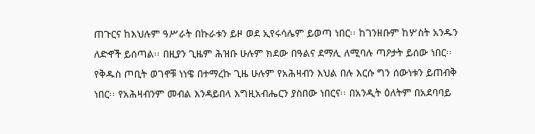ጠጉርና ከእህሉም ዓሥራት በኩራቱን ይዞ ወደ ኢየሩሳሌም ይወጣ ነበር፡፡ ከገንዘቡም ከሦስት አንዱን ለድኆች ይሰጣል፡፡ በዚያን ጊዜም ሕዝቡ ሁሉም ክደው በዓልና ደማሊ ለሚባሉ ጣዖታት ይሰው ነበር፡፡
የቅዱስ ጦቢት ወገኖቹ ነነዌ በተማረኩ ጊዜ ሁሉም የአሕዛብን እህል በሉ እርሱ ግን ሰውነቱን ይጠብቅ ነበር፡፡ የአሕዛብንም መብል እንዳይበላ እግዚአብሔርን ያስበው ነበርና፡፡ በአንዲት ዕለትም በአደባባይ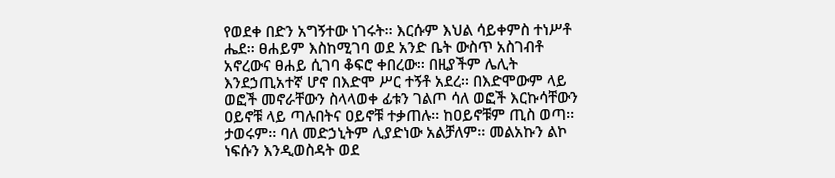የወደቀ በድን አግኝተው ነገሩት፡፡ እርሱም እህል ሳይቀምስ ተነሥቶ ሔደ፡፡ ፀሐይም እስከሚገባ ወደ አንድ ቤት ውስጥ አስገብቶ አኖረውና ፀሐይ ሲገባ ቆፍሮ ቀበረው፡፡ በዚያችም ሌሊት እንደኃጢአተኛ ሆኖ በእድሞ ሥር ተኝቶ አደረ፡፡ በእድሞውም ላይ ወፎች መኖራቸውን ስላላወቀ ፊቱን ገልጦ ሳለ ወፎች እርኩሳቸውን ዐይኖቹ ላይ ጣሉበትና ዐይኖቹ ተቃጠሉ፡፡ ከዐይኖቹም ጢስ ወጣ፡፡ ታወሩም፡፡ ባለ መድኃኒትም ሊያድነው አልቻለም፡፡ መልአኩን ልኮ ነፍሱን እንዲወስዳት ወደ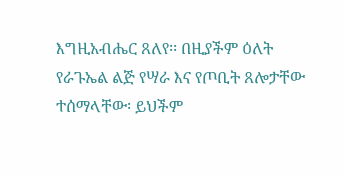እግዚአብሔር ጸለየ፡፡ በዚያችም ዕለት የራጉኤል ልጅ የሣራ እና የጦቢት ጸሎታቸው ተሰማላቸው፡ ይህችም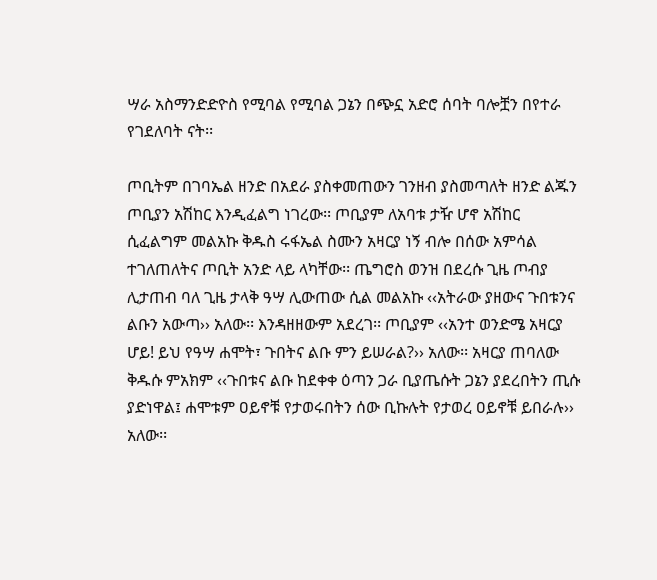ሣራ አስማንድድዮስ የሚባል የሚባል ጋኔን በጭኗ አድሮ ሰባት ባሎቿን በየተራ የገደለባት ናት፡፡

ጦቢትም በገባኤል ዘንድ በአደራ ያስቀመጠውን ገንዘብ ያስመጣለት ዘንድ ልጁን ጦቢያን አሽከር እንዲፈልግ ነገረው፡፡ ጦቢያም ለአባቱ ታዥ ሆኖ አሽከር ሲፈልግም መልአኩ ቅዱስ ሩፋኤል ስሙን አዛርያ ነኝ ብሎ በሰው አምሳል ተገለጠለትና ጦቢት አንድ ላይ ላካቸው፡፡ ጤግሮስ ወንዝ በደረሱ ጊዜ ጦብያ ሊታጠብ ባለ ጊዜ ታላቅ ዓሣ ሊውጠው ሲል መልአኩ ‹‹አትራው ያዘውና ጉበቱንና ልቡን አውጣ›› አለው፡፡ እንዳዘዘውም አደረገ፡፡ ጦቢያም ‹‹አንተ ወንድሜ አዛርያ ሆይ! ይህ የዓሣ ሐሞት፣ ጉበትና ልቡ ምን ይሠራል?›› አለው፡፡ አዛርያ ጠባለው ቅዱሱ ምአክም ‹‹ጉበቱና ልቡ ከደቀቀ ዕጣን ጋራ ቢያጤሱት ጋኔን ያደረበትን ጢሱ ያድነዋል፤ ሐሞቱም ዐይኖቹ የታወሩበትን ሰው ቢኩሉት የታወረ ዐይኖቹ ይበራሉ›› አለው፡፡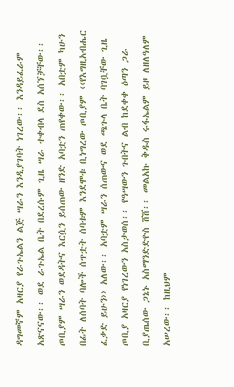ዳግመኛም አዛርያ የራጉኤልን ልጅ ሣራን እንዲያገባት ነገረው፡፡ እንዳይፈራም አጽናናው፡፡ ወደ ራጉኤል ቤት በደረሱም ጊዜ ሣራ ተቀብላ ደስ አሰኘቻቸው፡፡ ጦቢያም ሣራን ወደዳትና እርሷን ይሰጠው ዘንድ አባቷን ጠየቀው፡፡ አበቷም ካሁን በፊት ለሰባት ባሎች ሰጥቷት ሰባቱም እንደሞቱ ቢነግረው ጦቢያም ‹‹የእግዚአብሔር ፈቃድ ይሁን›› አለው፡፡ አባቷም ሣራን ሰጠውና ወደ ጫጉላ ቤት ባገቧቸው ጊዜ ጦቢያ አዛርያ የነገረውን አስታወሰ፡፡ የዓሣውን ጉበትና ልብ ከደቀቀ ዕጣን ጋራ ቢያጤሰው ጋኔኑ አስማንድድዮስ ሸሸ፡፡ መልአኩ ቅዱስ ሩፋኤልም ይዞ ለዘለዓለም አሠረው፡፡ ከዚህም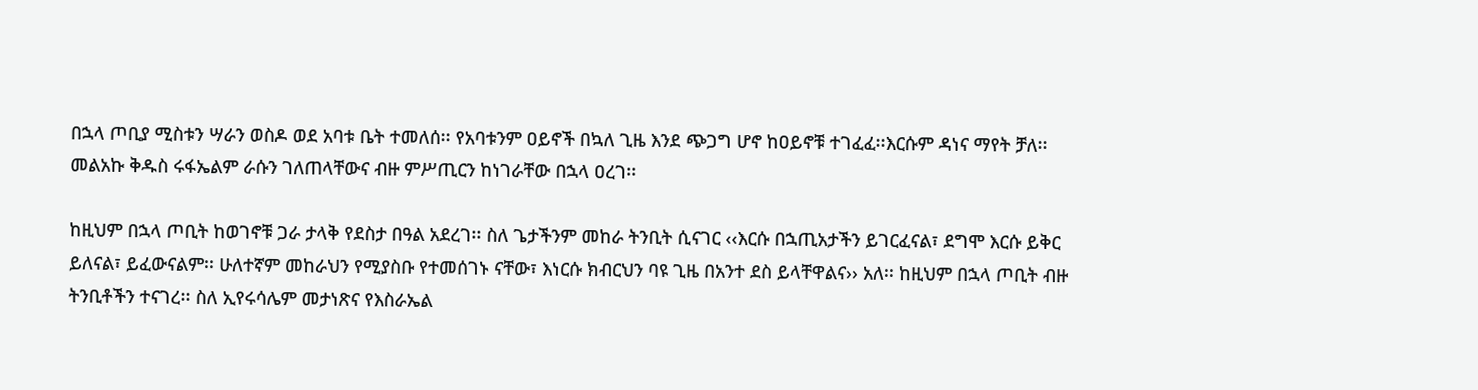በኋላ ጦቢያ ሚስቱን ሣራን ወስዶ ወደ አባቱ ቤት ተመለሰ፡፡ የአባቱንም ዐይኖች በኳለ ጊዜ እንደ ጭጋግ ሆኖ ከዐይኖቹ ተገፈፈ፡፡እርሱም ዳነና ማየት ቻለ፡፡ መልአኩ ቅዱስ ሩፋኤልም ራሱን ገለጠላቸውና ብዙ ምሥጢርን ከነገራቸው በኋላ ዐረገ፡፡

ከዚህም በኋላ ጦቢት ከወገኖቹ ጋራ ታላቅ የደስታ በዓል አደረገ፡፡ ስለ ጌታችንም መከራ ትንቢት ሲናገር ‹‹እርሱ በኋጢአታችን ይገርፈናል፣ ደግሞ እርሱ ይቅር ይለናል፣ ይፈውናልም፡፡ ሁለተኛም መከራህን የሚያስቡ የተመሰገኑ ናቸው፣ እነርሱ ክብርህን ባዩ ጊዜ በአንተ ደስ ይላቸዋልና›› አለ፡፡ ከዚህም በኋላ ጦቢት ብዙ ትንቢቶችን ተናገረ፡፡ ስለ ኢየሩሳሌም መታነጽና የእስራኤል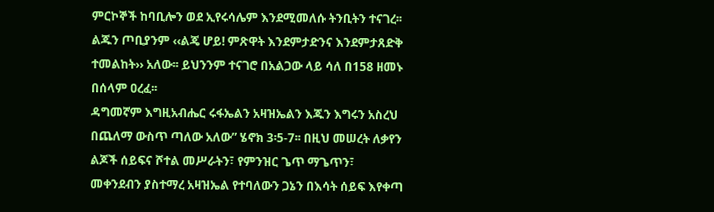ምርኮኞች ከባቢሎን ወደ ኢየሩሳሌም እንደሚመለሱ ትንቢትን ተናገረ፡፡ ልጁን ጦቢያንም ‹‹ልጄ ሆይ! ምጽዋት እንደምታድንና እንደምታጸድቅ ተመልከት›› አለው፡፡ ይህንንም ተናገሮ በአልጋው ላይ ሳለ በ158 ዘመኑ በሰላም ዐረፈ፡፡
ዳግመኛም እግዚአብሔር ሩፋኤልን አዛዝኤልን እጁን እግሩን አስረህ በጨለማ ውስጥ ጣለው አለው” ሄኖክ 3፡5-7፡፡ በዚህ መሠረት ለቃየን ልጆች ሰይፍና ሾተል መሥራትን፣ የምንዝር ጌጥ ማጌጥን፣ መቀንደብን ያስተማረ አዛዝኤል የተባለውን ጋኔን በእሳት ሰይፍ እየቀጣ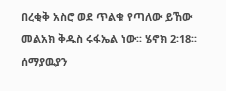በረቂቅ አስሮ ወደ ጥልቁ የጣለው ይኸው መልአክ ቅዱስ ሩፋኤል ነው፡፡ ሄኖክ 2፡18፡፡ ሰማያዉያን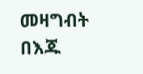መዛግብት በእጁ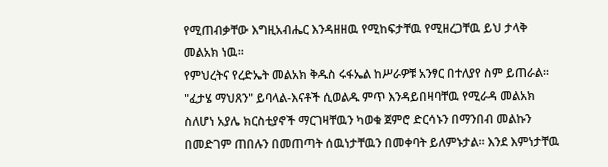የሚጠብቃቸው እግዚአብሔር እንዳዘዘዉ የሚከፍታቸዉ የሚዘረጋቸዉ ይህ ታላቅ መልአክ ነዉ፡፡
የምህረትና የረድኤት መልአክ ቅዱስ ሩፋኤል ከሥራዎቹ አንፃር በተለያየ ስም ይጠራል፡፡ "ፈታሄ ማህጸን" ይባላል-እናቶች ሲወልዱ ምጥ እንዳይበዛባቸዉ የሚራዳ መልአክ ስለሆነ አያሌ ክርስቲያኖች ማርገዛቸዉን ካወቁ ጀምሮ ድርሳኑን በማንበብ መልኩን በመድገም ጠበሉን በመጠጣት ሰዉነታቸዉን በመቀባት ይለምኑታል፡፡ እንደ እምነታቸዉ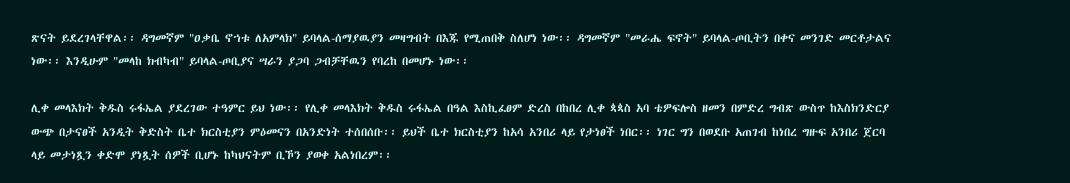ጽናት ይደረገላቸዋል፡፡ ዳግመኛም "ዐቃቤ ኖኀቱ ለአምላክ" ይባላል-ሰማያዉያን መዛግብት በእጁ የሚጠበቅ ስለሆነ ነው፡፡ ዳግመኛም "መራሔ ፍኖት" ይባላል-ጦቢትን በቀና መንገድ መርቶታልና ነው፡፡ እንዲሁም "መላከ ክብካብ" ይባላል-ጦቢያና ሣራን ያጋባ ጋብቻቸዉን የባረከ በመሆኑ ነው፡፡

ሊቀ መላእክት ቅዱስ ሩፋኤል ያደረገው ተዓምር ይህ ነው፡፡ የሊቀ መላእክት ቅዱስ ሩፋኤል በዓል እስኪፈፀም ድረስ በከበረ ሊቀ ጳጳስ አባ ቴዎፍሎስ ዘመን በምድረ ግብጽ ውስጥ ከእስክንድርያ ውጭ በታናፀች አንዲት ቅድስት ቤተ ክርስቲያን ምዕመናን በአንድነት ተሰበሰቡ፡፡ ይህች ቤተ ክርስቲያን ከአሳ አንበሪ ላይ የታነፀች ነበር፡፡ ነገር ግን በወደቡ አጠገብ ከነበረ ግዙፍ አንበሪ ጀርባ ላይ መታነጿን ቀድሞ ያነጿት ሰዎች ቢሆኑ ከካህናትም ቢኾን ያወቀ አልነበረም፡፡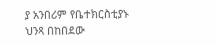ያ አንበሪም የቤተክርስቲያኑ ህንጻ በከበደው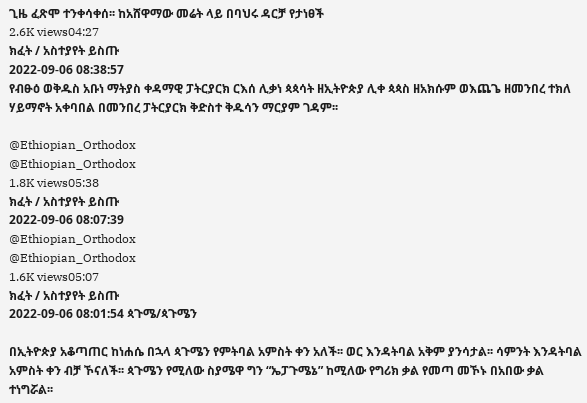ጊዜ ፈጽሞ ተንቀሳቀሰ፡፡ ከአሸዋማው መሬት ላይ በባህሩ ዳርቻ የታነፀች
2.6K views04:27
ክፈት / አስተያየት ይስጡ
2022-09-06 08:38:57
የብፁዕ ወቅዱስ አቡነ ማትያስ ቀዳማዊ ፓትርያርክ ርእሰ ሊቃነ ጳጳሳት ዘኢትዮጵያ ሊቀ ጳጳስ ዘአክሱም ወእጨጌ ዘመንበረ ተክለ ሃይማኖት አቀባበል በመንበረ ፓትርያርክ ቅድስተ ቅዱሳን ማርያም ገዳም፡፡

@Ethiopian_Orthodox
@Ethiopian_Orthodox
1.8K views05:38
ክፈት / አስተያየት ይስጡ
2022-09-06 08:07:39
@Ethiopian_Orthodox
@Ethiopian_Orthodox
1.6K views05:07
ክፈት / አስተያየት ይስጡ
2022-09-06 08:01:54 ጳጉሜ/ጳጉሜን

በኢትዮጵያ አቆጣጠር ከነሐሴ በኋላ ጳጉሜን የምትባል አምስት ቀን አለች፡፡ ወር እንዳትባል አቅም ያንሳታል፡፡ ሳምንት እንዳትባል አምስት ቀን ብቻ ኾናለች፡፡ ጳጉሜን የሚለው ስያሜዋ ግን “ኤፓጉሜኔ” ከሚለው የግሪክ ቃል የመጣ መኾኑ በአበው ቃል ተነግሯል፡፡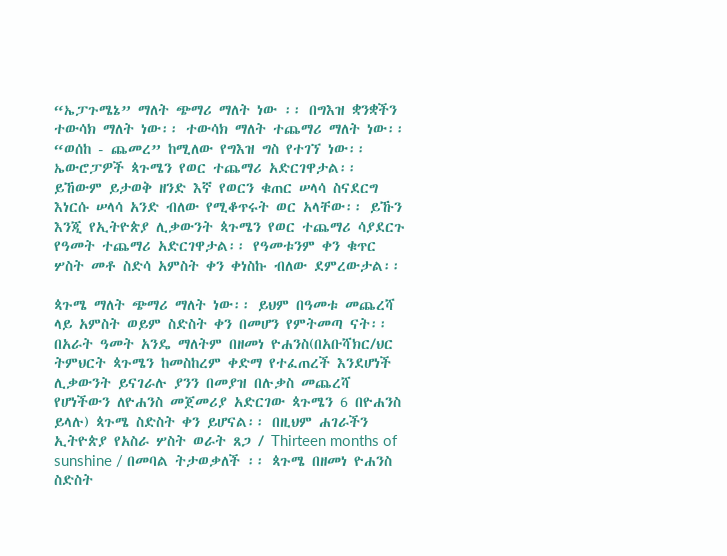“ኤፓጉሜኔ” ማለት ጭማሪ ማለት ነው ፡፡ በግእዝ ቋንቋችን ተውሳክ ማለት ነው፡፡ ተውሳክ ማለት ተጨማሪ ማለት ነው፡፡ “ወሰከ - ጨመረ” ከሚለው የግእዝ ግስ የተገኘ ነው፡፡ ኤውሮፓዎች ጳጉሜን የወር ተጨማሪ አድርገዋታል፡፡ ይኸውም ይታወቅ ዘንድ እኛ የወርን ቁጠር ሠላሳ ስናደርግ እነርሱ ሠላሳ አንድ ብለው የሚቆጥሩት ወር አላቸው፡፡ ይኹን እንጂ የኢትዮጵያ ሊቃውንት ጳጉሜን የወር ተጨማሪ ሳያደርጉ የዓመት ተጨማሪ አድርገዋታል፡፡ የዓመቱንም ቀን ቁጥር ሦስት መቶ ስድሳ አምስት ቀን ቀነስኩ ብለው ደምረውታል፡፡

ጳጉሜ ማለት ጭማሪ ማለት ነው፡፡ ይህም በዓመቱ መጨረሻ ላይ አምስት ወይም ስድስት ቀን በመሆን የምትመጣ ናት፡፡ በአራት ዓመት አንዴ ማለትም በዘመነ ዮሐንስ(በአቡሻክር/ህር ትምህርት ጳጉሜን ከመስከረም ቀድማ የተፈጠረች እንደሆነች ሊቃውንት ይናገራሉ ያንን በመያዝ በሉቃስ መጨረሻ የሆነችውን ለዮሐንስ መጀመሪያ አድርገው ጳጉሜን 6 በዮሐንስ ይላሉ) ጳጉሜ ስድስት ቀን ይሆናል፡፡ በዚህም ሐገራችን ኢትዮጵያ የአስራ ሦስት ወራት ጸጋ / Thirteen months of sunshine / በመባል ትታወቃለች ፡፡ ጳጉሜ በዘመነ ዮሐንስ ስድስት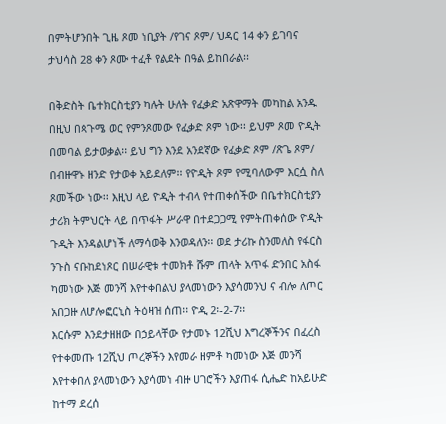በምትሆንበት ጊዜ ጾመ ነቢያት /የገና ጾም/ ህዳር 14 ቀን ይገባና ታህሳስ 28 ቀን ጾሙ ተፈቶ የልደት በዓል ይከበራል፡፡

በቅድስት ቤተክርስቲያን ካሉት ሁለት የፈቃድ አጽዋማት መካከል አንዱ በዚህ በጳጉሜ ወር የምንጾመው የፈቃድ ጾም ነው፡፡ ይህም ጾመ ዮዲት በመባል ይታወቃል፡፡ ይህ ግን እንደ አንደኛው የፈቃድ ጾም /ጽጌ ጾም/ በብዙዋኑ ዘንድ የታወቀ አይደለም፡፡ የዮዲት ጾም የሚባለውም እርሷ ስለ ጾመችው ነው፡፡ እዚህ ላይ ዮዲት ተብላ የተጠቀሰችው በቤተክርስቲያን ታሪክ ትምህርት ላይ በጥፋት ሥራዋ በተደጋጋሚ የምትጠቀሰው ዮዲት ጉዲት እንዳልሆነች ለማሳወቅ እንወዳለን፡፡ ወደ ታሪኩ ስንመለስ የፋርስ ንጉስ ናቡከደነጾር በሠራዊቱ ተመክቶ ሹም ጠላት አጥፋ ድንበር አስፋ ካመነው እጅ መንሻ እየተቀበልህ ያላመነውን እያሳመንህ ና ብሎ ለጦር አበጋዙ ለሆሎፎርኒስ ትዕዛዝ ሰጠ፡፡ ዮዲ 2፡-2-7፡፡
እርሱም እንደታዘዘው በኃይላቸው የታመኑ 12ሺህ እግረኞችንና በፈረስ የተቀመጡ 12ሺህ ጦረኞችን እየመራ ዘምቶ ካመነው እጅ መንሻ እየተቀበለ ያላመነውን እያሳመነ ብዙ ሀገሮችን እያጠፋ ሲሔድ ከአይሁድ ከተማ ደረሰ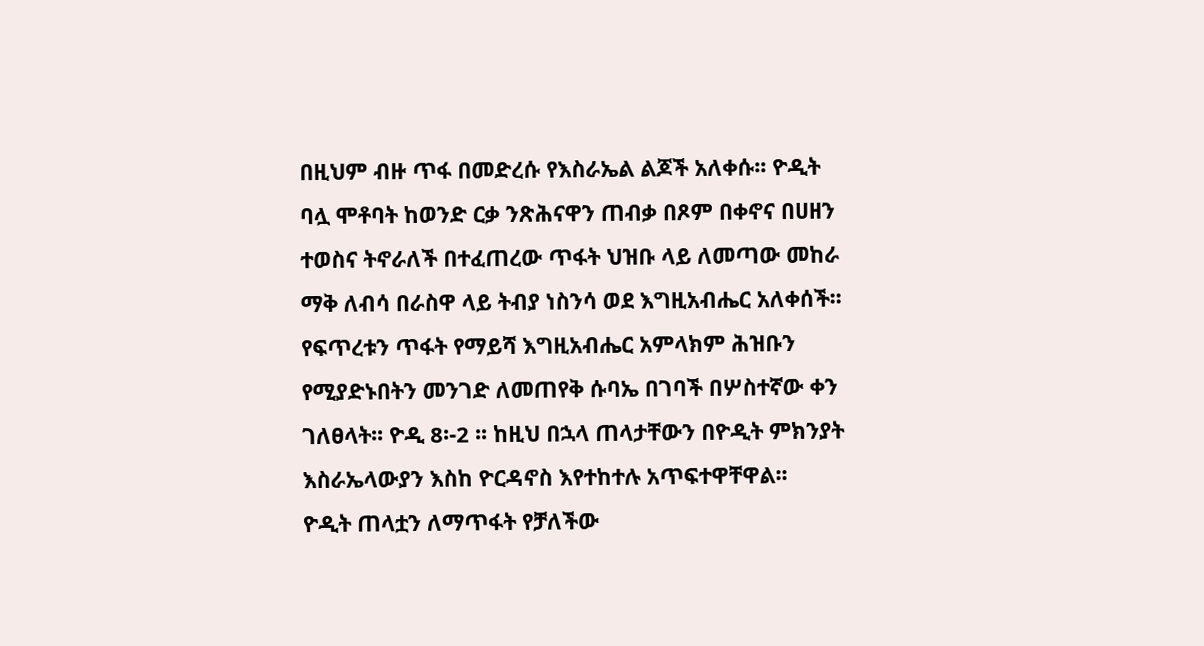በዚህም ብዙ ጥፋ በመድረሱ የእስራኤል ልጆች አለቀሱ፡፡ ዮዲት ባሏ ሞቶባት ከወንድ ርቃ ንጽሕናዋን ጠብቃ በጾም በቀኖና በሀዘን ተወስና ትኖራለች በተፈጠረው ጥፋት ህዝቡ ላይ ለመጣው መከራ ማቅ ለብሳ በራስዋ ላይ ትብያ ነስንሳ ወደ እግዚአብሔር አለቀሰች፡፡ የፍጥረቱን ጥፋት የማይሻ እግዚአብሔር አምላክም ሕዝቡን የሚያድኑበትን መንገድ ለመጠየቅ ሱባኤ በገባች በሦስተኛው ቀን ገለፀላት፡፡ ዮዲ 8፡-2 ፡፡ ከዚህ በኋላ ጠላታቸውን በዮዲት ምክንያት እስራኤላውያን እስከ ዮርዳኖስ እየተከተሉ አጥፍተዋቸዋል፡፡
ዮዲት ጠላቷን ለማጥፋት የቻለችው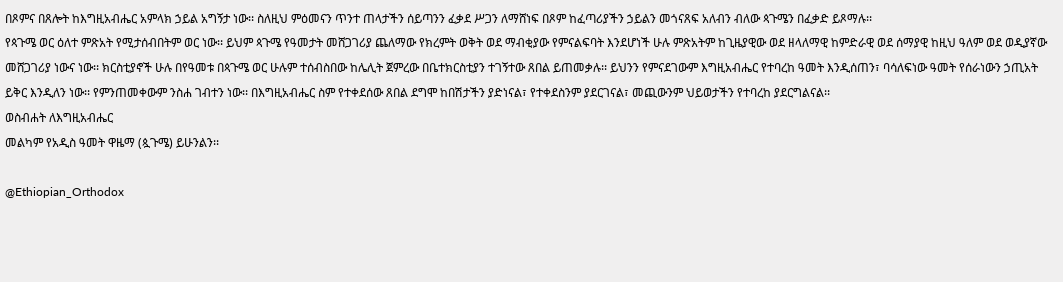በጾምና በጸሎት ከእግዚአብሔር አምላክ ኃይል አግኝታ ነው፡፡ ስለዚህ ምዕመናን ጥንተ ጠላታችን ሰይጣንን ፈቃደ ሥጋን ለማሸነፍ በጾም ከፈጣሪያችን ኃይልን መጎናጸፍ አለብን ብለው ጳጉሜን በፈቃድ ይጾማሉ፡፡
የጳጉሜ ወር ዕለተ ምጽአት የሚታሰብበትም ወር ነው፡፡ ይህም ጳጉሜ የዓመታት መሸጋገሪያ ጨለማው የክረምት ወቅት ወደ ማብቂያው የምናልፍባት እንደሆነች ሁሉ ምጽአትም ከጊዜያዊው ወደ ዘላለማዊ ከምድራዊ ወደ ሰማያዊ ከዚህ ዓለም ወደ ወዲያኛው መሸጋገሪያ ነውና ነው፡፡ ክርስቲያኖች ሁሉ በየዓመቱ በጳጉሜ ወር ሁሉም ተሰብስበው ከሌሊት ጀምረው በቤተክርስቲያን ተገኝተው ጸበል ይጠመቃሉ፡፡ ይህንን የምናደገውም እግዚአብሔር የተባረከ ዓመት እንዲሰጠን፣ ባሳለፍነው ዓመት የሰራነውን ኃጢአት ይቅር እንዲለን ነው፡፡ የምንጠመቀውም ንስሐ ገብተን ነው፡፡ በእግዚአብሔር ስም የተቀደሰው ጸበል ደግሞ ከበሽታችን ያድነናል፣ የተቀደስንም ያደርገናል፣ መጪውንም ህይወታችን የተባረከ ያደርግልናል፡፡
ወስብሐት ለእግዚአብሔር
መልካም የአዲስ ዓመት ዋዜማ (ጷጉሜ) ይሁንልን፡፡

@Ethiopian_Orthodox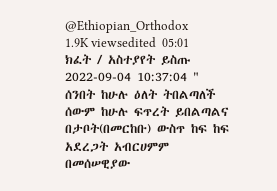@Ethiopian_Orthodox
1.9K viewsedited  05:01
ክፈት / አስተያየት ይስጡ
2022-09-04 10:37:04 " ሰንበት ከሁሉ ዕለት ትበልጣለች ሰውም ከሁሉ ፍጥረት ይበልጣልና በታቦት(በመርከቡ) ውስጥ ከፍ ከፍ አደረጋት አብርሀምም በመሰሠዊያው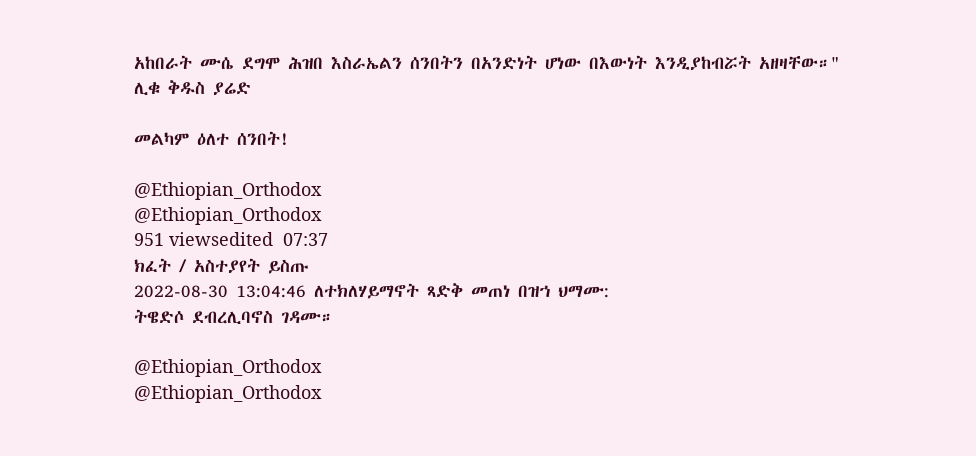አከበራት ሙሴ ደግሞ ሕዝበ እስራኤልን ሰንበትን በአንድነት ሆነው በእውነት እንዲያከብሯት አዘዛቸው።"
ሊቁ ቅዱስ ያሬድ

መልካም ዕለተ ሰንበት!

@Ethiopian_Orthodox
@Ethiopian_Orthodox
951 viewsedited  07:37
ክፈት / አስተያየት ይስጡ
2022-08-30 13:04:46 ለተክለሃይማኖት ጻድቅ መጠነ በዝኀ ህማሙ:
ትዌድሶ ደብረሊባኖስ ገዳሙ።

@Ethiopian_Orthodox
@Ethiopian_Orthodox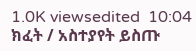1.0K viewsedited  10:04
ክፈት / አስተያየት ይስጡ